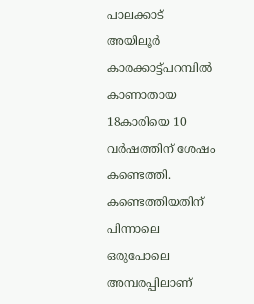പാലക്കാട് അയിലൂര്‍ കാരക്കാട്ട്പറമ്പിൽ കാണാതായ 18കാരിയെ 10 വര്‍ഷത്തിന് ശേഷം കണ്ടെത്തി. കണ്ടെത്തിയതിന് പിന്നാലെ ഒരുപോലെ അമ്പരപ്പിലാണ്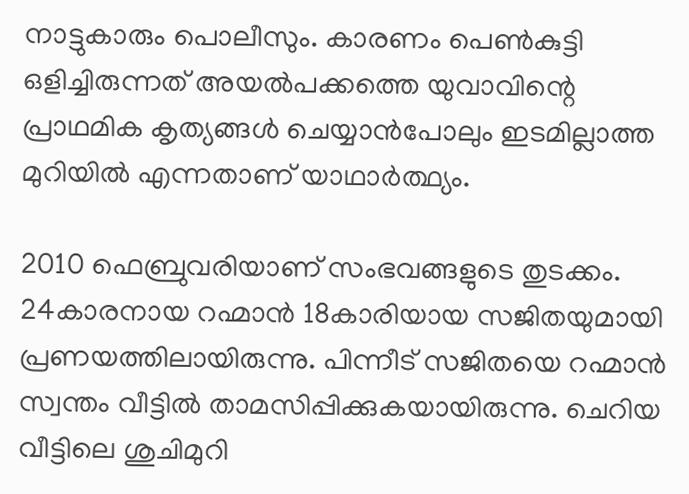നാട്ടുകാരും പൊലീസും. കാരണം പെണ്‍കുട്ടി ഒളിച്ചിരുന്നത് അയല്‍പക്കത്തെ യുവാവിന്റെ പ്രാഥമിക കൃത്യങ്ങള്‍ ചെയ്യാന്‍പോലും ഇടമില്ലാത്ത മുറിയില്‍ എന്നതാണ് യാഥാര്‍ത്ഥ്യം.

2010 ഫെബ്രുവരിയാണ് സംഭവങ്ങളുടെ തുടക്കം. 24കാരനായ റഹ്മാന്‍ 18കാരിയായ സജിതയുമായി പ്രണയത്തിലായിരുന്നു. പിന്നീട് സജിതയെ റഹ്മാന്‍ സ്വന്തം വീട്ടില്‍ താമസിപ്പിക്കുകയായിരുന്നു. ചെറിയ വീട്ടിലെ ശുചിമുറി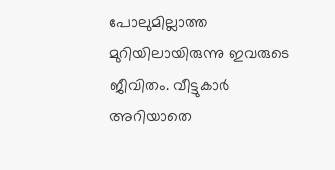പോലുമില്ലാത്ത മുറിയിലായിരുന്നു ഇവരുടെ ജീവിതം. വീട്ടുകാര്‍ അറിയാതെ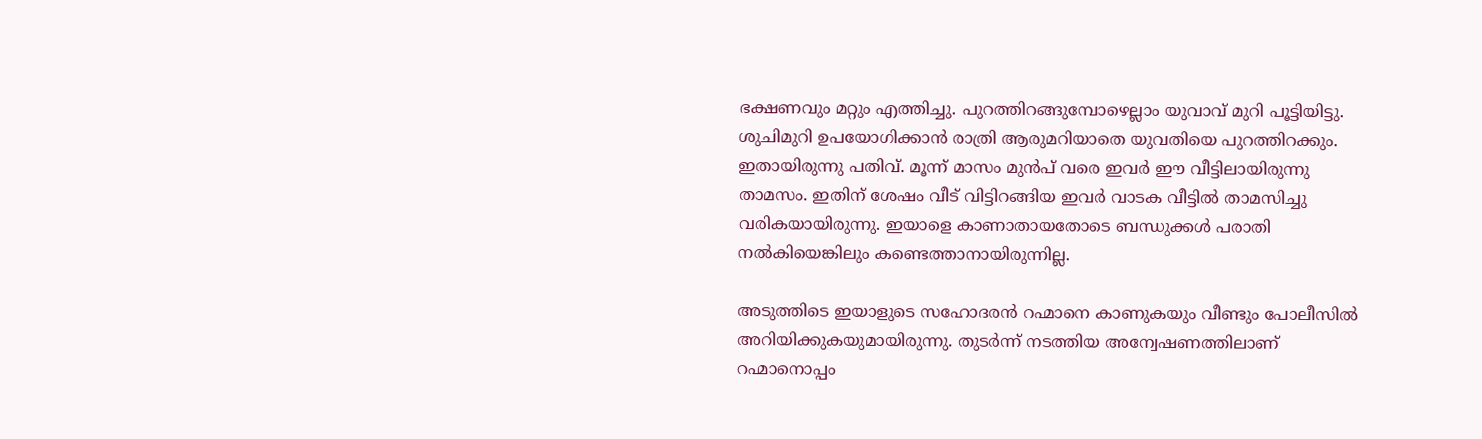ഭക്ഷണവും മറ്റും എത്തിച്ചു. പുറത്തിറങ്ങുമ്പോഴെല്ലാം യുവാവ് മുറി പൂട്ടിയിട്ടു. ശുചിമുറി ഉപയോഗിക്കാന്‍ രാത്രി ആരുമറിയാതെ യുവതിയെ പുറത്തിറക്കും. ഇതായിരുന്നു പതിവ്. മൂന്ന് മാസം മുന്‍പ് വരെ ഇവര്‍ ഈ വീട്ടിലായിരുന്നു താമസം. ഇതിന് ശേഷം വീട് വിട്ടിറങ്ങിയ ഇവര്‍ വാടക വീട്ടില്‍ താമസിച്ചു വരികയായിരുന്നു. ഇയാളെ കാണാതായതോടെ ബന്ധുക്കള്‍ പരാതി നല്‍കിയെങ്കിലും കണ്ടെത്താനായിരുന്നില്ല.

അടുത്തിടെ ഇയാളുടെ സഹോദരന്‍ റഹ്മാനെ കാണുകയും വീണ്ടും പോലീസില്‍ അറിയിക്കുകയുമായിരുന്നു. തുടര്‍ന്ന് നടത്തിയ അന്വേഷണത്തിലാണ് റഹ്മാനൊപ്പം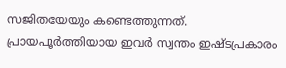സജിതയേയും കണ്ടെത്തുന്നത്. പ്രായപൂർത്തിയായ ഇവർ സ്വന്തം ഇഷ്ടപ്രകാരം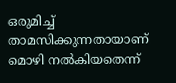ഒരുമിച്ച് താമസിക്കുന്നതായാണ് മൊഴി നൽകിയതെന്ന്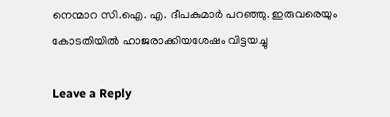നെന്മാറ സി.ഐ. എ. ദീപകുമാർ പറഞ്ഞു. ഇരുവരെയും കോടതിയിൽ ഹാജരാക്കിയശേഷം വിട്ടയച്ചു

Leave a Reply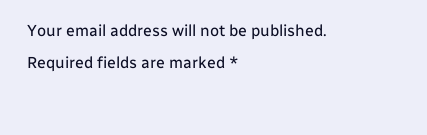Your email address will not be published. Required fields are marked *